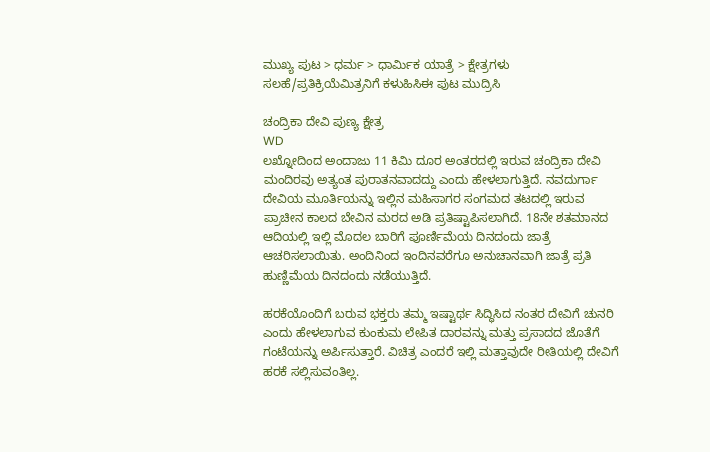ಮುಖ್ಯ ಪುಟ > ಧರ್ಮ > ಧಾರ್ಮಿಕ ಯಾತ್ರೆ > ಕ್ಷೇತ್ರಗಳು
ಸಲಹೆ/ಪ್ರತಿಕ್ರಿಯೆಮಿತ್ರನಿಗೆ ಕಳುಹಿಸಿಈ ಪುಟ ಮುದ್ರಿಸಿ

ಚಂದ್ರಿಕಾ ದೇವಿ ಪುಣ್ಯ ಕ್ಷೇತ್ರ
WD
ಲಖ್ನೋದಿಂದ ಅಂದಾಜು 11 ಕಿಮಿ ದೂರ ಅಂತರದಲ್ಲಿ ಇರುವ ಚಂದ್ರಿಕಾ ದೇವಿ ಮಂದಿರವು ಅತ್ಯಂತ ಪುರಾತನವಾದದ್ದು ಎಂದು ಹೇಳಲಾಗುತ್ತಿದೆ. ನವದುರ್ಗಾ ದೇವಿಯ ಮೂರ್ತಿಯನ್ನು ಇಲ್ಲಿನ ಮಹಿಸಾಗರ ಸಂಗಮದ ತಟದಲ್ಲಿ ಇರುವ ಪ್ರಾಚೀನ ಕಾಲದ ಬೇವಿನ ಮರದ ಅಡಿ ಪ್ರತಿಷ್ಟಾಪಿಸಲಾಗಿದೆ. 18ನೇ ಶತಮಾನದ ಆದಿಯಲ್ಲಿ ಇಲ್ಲಿ ಮೊದಲ ಬಾರಿಗೆ ಪೂರ್ಣಿಮೆಯ ದಿನದಂದು ಜಾತ್ರೆ ಆಚರಿಸಲಾಯಿತು. ಅಂದಿನಿಂದ ಇಂದಿನವರೆಗೂ ಅನುಚಾನವಾಗಿ ಜಾತ್ರೆ ಪ್ರತಿ ಹುಣ್ಣಿಮೆಯ ದಿನದಂದು ನಡೆಯುತ್ತಿದೆ.

ಹರಕೆಯೊಂದಿಗೆ ಬರುವ ಭಕ್ತರು ತಮ್ಮ ಇಷ್ಟಾರ್ಥ ಸಿದ್ಧಿಸಿದ ನಂತರ ದೇವಿಗೆ ಚುನರಿ ಎಂದು ಹೇಳಲಾಗುವ ಕುಂಕುಮ ಲೇಪಿತ ದಾರವನ್ನು ಮತ್ತು ಪ್ರಸಾದದ ಜೊತೆಗೆ ಗಂಟೆಯನ್ನು ಅರ್ಪಿಸುತ್ತಾರೆ. ವಿಚಿತ್ರ ಎಂದರೆ ಇಲ್ಲಿ ಮತ್ತಾವುದೇ ರೀತಿಯಲ್ಲಿ ದೇವಿಗೆ ಹರಕೆ ಸಲ್ಲಿಸುವಂತಿಲ್ಲ.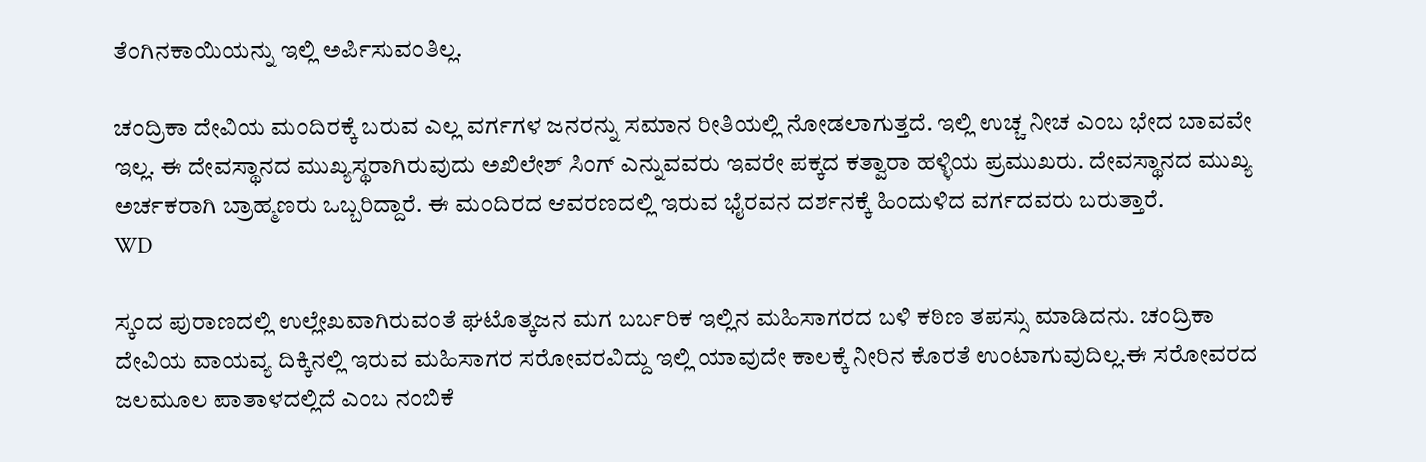ತೆಂಗಿನಕಾಯಿಯನ್ನು ಇಲ್ಲಿ ಅರ್ಪಿಸುವಂತಿಲ್ಲ.

ಚಂದ್ರಿಕಾ ದೇವಿಯ ಮಂದಿರಕ್ಕೆ ಬರುವ ಎಲ್ಲ ವರ್ಗಗಳ ಜನರನ್ನು ಸಮಾನ ರೀತಿಯಲ್ಲಿ ನೋಡಲಾಗುತ್ತದೆ. ಇಲ್ಲಿ ಉಚ್ಚ ನೀಚ ಎಂಬ ಭೇದ ಬಾವವೇ ಇಲ್ಲ. ಈ ದೇವಸ್ಥಾನದ ಮುಖ್ಯಸ್ಥರಾಗಿರುವುದು ಅಖಿಲೇಶ್ ಸಿಂಗ್ ಎನ್ನುವವರು ಇವರೇ ಪಕ್ಕದ ಕತ್ವಾರಾ ಹಳ್ಳಿಯ ಪ್ರಮುಖರು. ದೇವಸ್ಥಾನದ ಮುಖ್ಯ ಅರ್ಚಕರಾಗಿ ಬ್ರಾಹ್ಮಣರು ಒಬ್ಬರಿದ್ದಾರೆ. ಈ ಮಂದಿರದ ಆವರಣದಲ್ಲಿ ಇರುವ ಭೈರವನ ದರ್ಶನಕ್ಕೆ ಹಿಂದುಳಿದ ವರ್ಗದವರು ಬರುತ್ತಾರೆ.
WD

ಸ್ಕಂದ ಪುರಾಣದಲ್ಲಿ ಉಲ್ಲೇಖವಾಗಿರುವಂತೆ ಘಟೊತ್ಕಜನ ಮಗ ಬರ್ಬರಿಕ ಇಲ್ಲಿನ ಮಹಿಸಾಗರದ ಬಳಿ ಕಠಿಣ ತಪಸ್ಸು ಮಾಡಿದನು. ಚಂದ್ರಿಕಾ ದೇವಿಯ ವಾಯವ್ಯ ದಿಕ್ಕಿನಲ್ಲಿ ಇರುವ ಮಹಿಸಾಗರ ಸರೋವರವಿದ್ದು ಇಲ್ಲಿ ಯಾವುದೇ ಕಾಲಕ್ಕೆ ನೀರಿನ ಕೊರತೆ ಉಂಟಾಗುವುದಿಲ್ಲ.ಈ ಸರೋವರದ ಜಲಮೂಲ ಪಾತಾಳದಲ್ಲಿದೆ ಎಂಬ ನಂಬಿಕೆ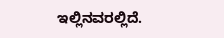ಇಲ್ಲಿನವರಲ್ಲಿದೆ.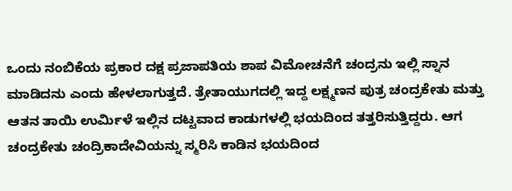ಒಂದು ನಂಬಿಕೆಯ ಪ್ರಕಾರ ದಕ್ಷ ಪ್ರಜಾಪತಿಯ ಶಾಪ ವಿಮೋಚನೆಗೆ ಚಂದ್ರನು ಇಲ್ಲಿ ಸ್ನಾನ ಮಾಡಿದನು ಎಂದು ಹೇಳಲಾಗುತ್ತದೆ. ತ್ರೇತಾಯುಗದಲ್ಲಿ ಇದ್ದ ಲಕ್ಷ್ಮಣನ ಪುತ್ರ ಚಂದ್ರಕೇತು ಮತ್ತು ಆತನ ತಾಯಿ ಉರ್ಮಿಳೆ ಇಲ್ಲಿನ ದಟ್ಟವಾದ ಕಾಡುಗಳಲ್ಲಿ ಭಯದಿಂದ ತತ್ತರಿಸುತ್ತಿದ್ದರು. ಆಗ ಚಂದ್ರಕೇತು ಚಂದ್ರಿಕಾದೇವಿಯನ್ನು ಸ್ಮರಿಸಿ ಕಾಡಿನ ಭಯದಿಂದ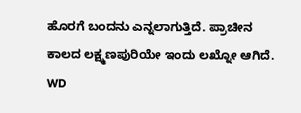ಹೊರಗೆ ಬಂದನು ಎನ್ನಲಾಗುತ್ತಿದೆ. ಪ್ರಾಚೀನ ಕಾಲದ ಲಕ್ಷ್ಮಣಪುರಿಯೇ ಇಂದು ಲಖ್ನೋ ಆಗಿದೆ.
WD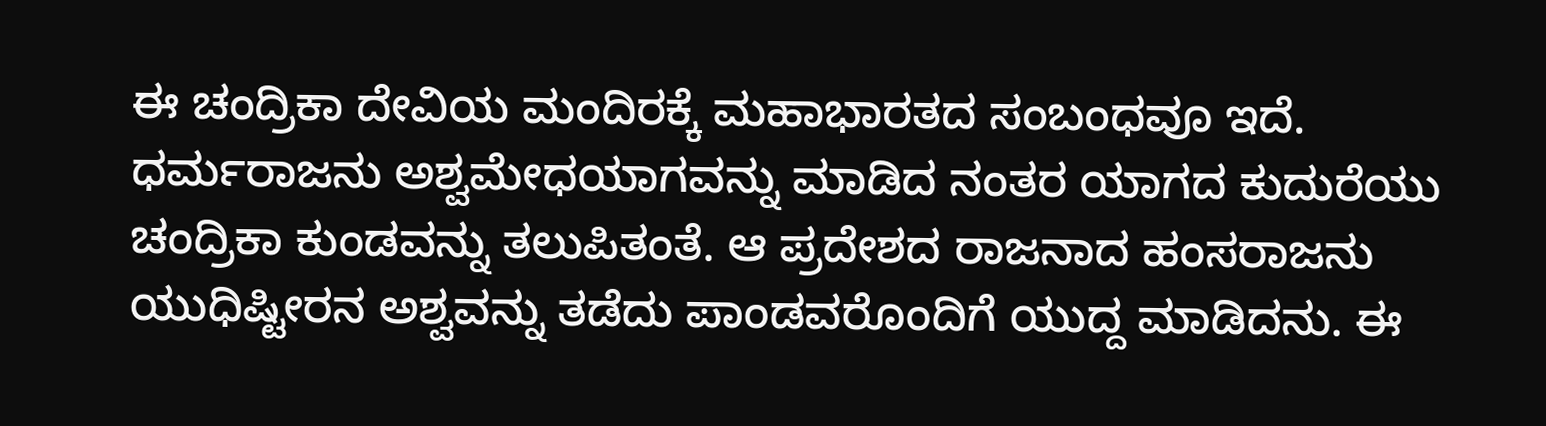ಈ ಚಂದ್ರಿಕಾ ದೇವಿಯ ಮಂದಿರಕ್ಕೆ ಮಹಾಭಾರತದ ಸಂಬಂಧವೂ ಇದೆ. ಧರ್ಮರಾಜನು ಅಶ್ವಮೇಧಯಾಗವನ್ನು ಮಾಡಿದ ನಂತರ ಯಾಗದ ಕುದುರೆಯು ಚಂದ್ರಿಕಾ ಕುಂಡವನ್ನು ತಲುಪಿತಂತೆ. ಆ ಪ್ರದೇಶದ ರಾಜನಾದ ಹಂಸರಾಜನು ಯುಧಿಷ್ಟೀರನ ಅಶ್ವವನ್ನು ತಡೆದು ಪಾಂಡವರೊಂದಿಗೆ ಯುದ್ದ ಮಾಡಿದನು. ಈ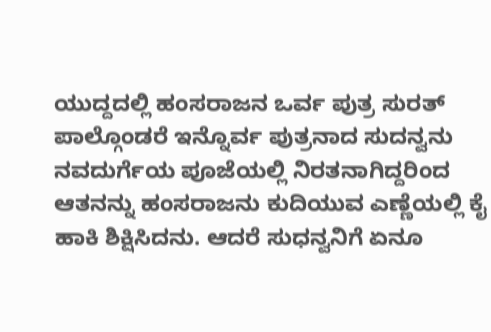ಯುದ್ದದಲ್ಲಿ ಹಂಸರಾಜನ ಒರ್ವ ಪುತ್ರ ಸುರತ್ ಪಾಲ್ಗೊಂಡರೆ ಇನ್ನೊರ್ವ ಪುತ್ರನಾದ ಸುದನ್ವನು ನವದುರ್ಗೆಯ ಪೂಜೆಯಲ್ಲಿ ನಿರತನಾಗಿದ್ದರಿಂದ ಆತನನ್ನು ಹಂಸರಾಜನು ಕುದಿಯುವ ಎಣ್ಣೆಯಲ್ಲಿ ಕೈ ಹಾಕಿ ಶಿಕ್ಷಿಸಿದನು. ಆದರೆ ಸುಧನ್ವನಿಗೆ ಏನೂ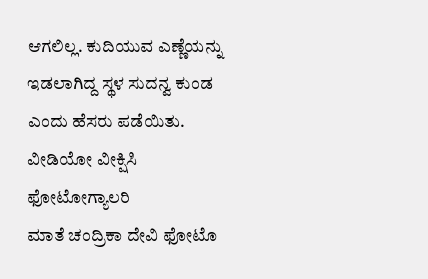ಆಗಲಿಲ್ಲ. ಕುದಿಯುವ ಎಣ್ಣೆಯನ್ನು ಇಡಲಾಗಿದ್ದ ಸ್ಥಳ ಸುದನ್ವ ಕುಂಡ ಎಂದು ಹೆಸರು ಪಡೆಯಿತು.
ವೀಡಿಯೋ ವೀಕ್ಷಿಸಿ
ಫೋಟೋಗ್ಯಾಲರಿ
ಮಾತೆ ಚಂದ್ರಿಕಾ ದೇವಿ ಫೋಟೊ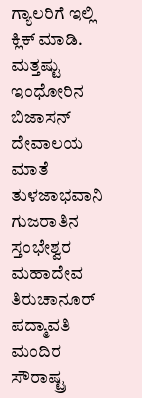ಗ್ಯಾಲರಿಗೆ ಇಲ್ಲಿ ಕ್ಲಿಕ್ ಮಾಡಿ.
ಮತ್ತಷ್ಟು
ಇಂಧೋರಿನ ಬಿಜಾಸನ್ ದೇವಾಲಯ
ಮಾತೆ ತುಳಜಾಭವಾನಿ
ಗುಜರಾತಿನ ಸ್ತಂಭೇಶ್ವರ ಮಹಾದೇವ
ತಿರುಚಾನೂರ್ ಪದ್ಮಾವತಿ ಮಂದಿರ
ಸೌರಾಷ್ಟ್ರ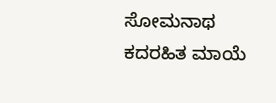ಸೋಮನಾಥ
ಕದರಹಿತ ಮಾಯೆ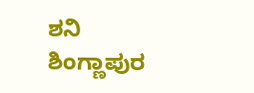ಶನಿ ಶಿಂಗ್ಣಾಪುರ